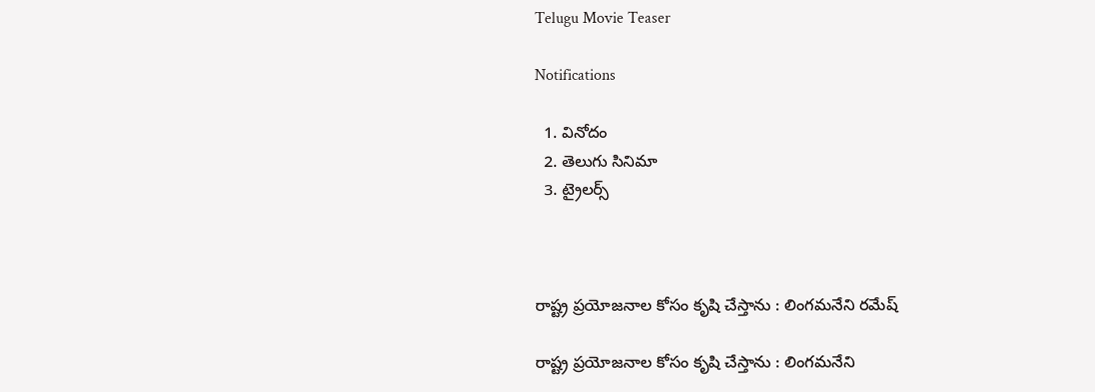Telugu Movie Teaser

Notifications

  1. వినోదం
  2. తెలుగు సినిమా
  3. ట్రైలర్స్



రాష్ట్ర ప్రయోజనాల కోసం కృషి చేస్తాను : లింగమనేని రమేష్

రాష్ట్ర ప్రయోజనాల కోసం కృషి చేస్తాను : లింగమనేని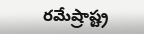రమేష్రాష్ట్ర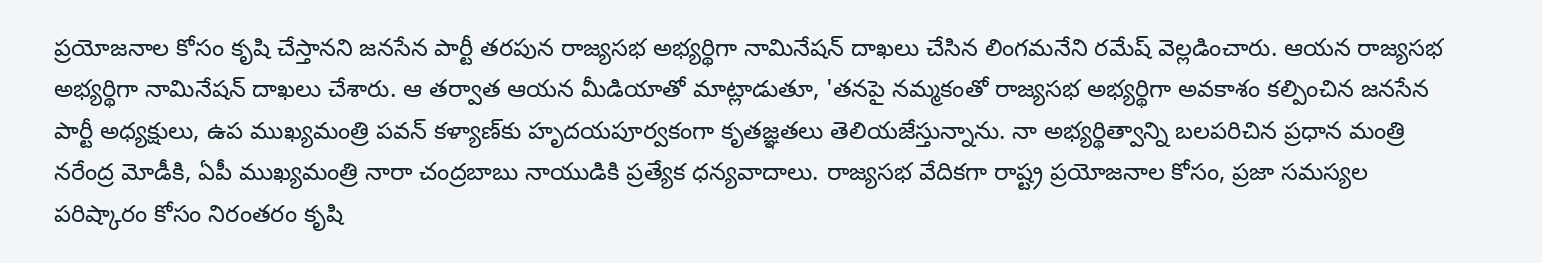ప్రయోజనాల కోసం కృషి చేస్తానని జనసేన పార్టీ తరపున రాజ్యసభ అభ్యర్థిగా నామినేషన్ దాఖలు చేసిన లింగమనేని రమేష్ వెల్లడించారు. ఆయన రాజ్యసభ అభ్యర్థిగా నామినేషన్ దాఖలు చేశారు. ఆ తర్వాత ఆయన మీడియాతో మాట్లాడుతూ, 'తనపై నమ్మకంతో రాజ్యసభ అభ్యర్థిగా అవకాశం కల్పించిన జనసేన పార్టీ అధ్యక్షులు, ఉప ముఖ్యమంత్రి పవన్ కళ్యాణ్‌కు హృదయపూర్వకంగా కృతజ్ఞతలు తెలియజేస్తున్నాను. నా అభ్యర్థిత్వాన్ని బలపరిచిన ప్రధాన మంత్రి నరేంద్ర మోడీకి, ఏపీ ముఖ్యమంత్రి నారా చంద్రబాబు నాయుడికి ప్రత్యేక ధన్యవాదాలు. రాజ్యసభ వేదికగా రాష్ట్ర ప్రయోజనాల కోసం, ప్రజా సమస్యల పరిష్కారం కోసం నిరంతరం కృషి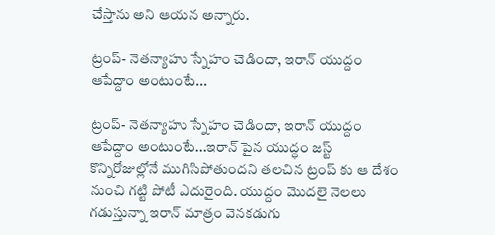చేస్తాను అని ఆయన అన్నారు.

ట్రంప్- నెతన్యాహు స్నేహం చెడిందా, ఇరాన్ యుద్దం ఆపేద్దాం అంటుంటే...

ట్రంప్- నెతన్యాహు స్నేహం చెడిందా, ఇరాన్ యుద్దం ఆపేద్దాం అంటుంటే...ఇరాన్ పైన యుద్ధం జస్ట్ కొన్నిరోజుల్లోనే ముగిసిపోతుందని తలచిన ట్రంప్ కు ఆ దేశం నుంచి గట్టి పోటీ ఎదురైంది. యుద్దం మొదలై నెలలు గడుస్తున్నా ఇరాన్ మాత్రం వెనకడుగు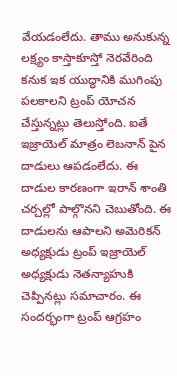వేయడంలేదు. తాము అనుకున్న లక్ష్యం కాస్తాకూస్తో నెరవేరింది కనుక ఇక యుద్ధానికి ముగింపు పలకాలని ట్రంప్ యోచన చేస్తున్నట్లు తెలుస్తోంది. ఐతే ఇజ్రాయెల్ మాత్రం లెబనాన్ పైన దాడులు ఆపడంలేదు. ఈ దాడుల కారణంగా ఇరాన్ శాంతి చర్చల్లో పాల్గొనని చెబుతోంది. ఈ దాడులను ఆపాలని అమెరికన్ అధ్యక్షుడు ట్రంప్ ఇజ్రాయెల్ అధ్యక్షుడు నెతన్యాహుకి చెప్పినట్లు సమాచారం. ఈ సందర్భంగా ట్రంప్ ఆగ్రహం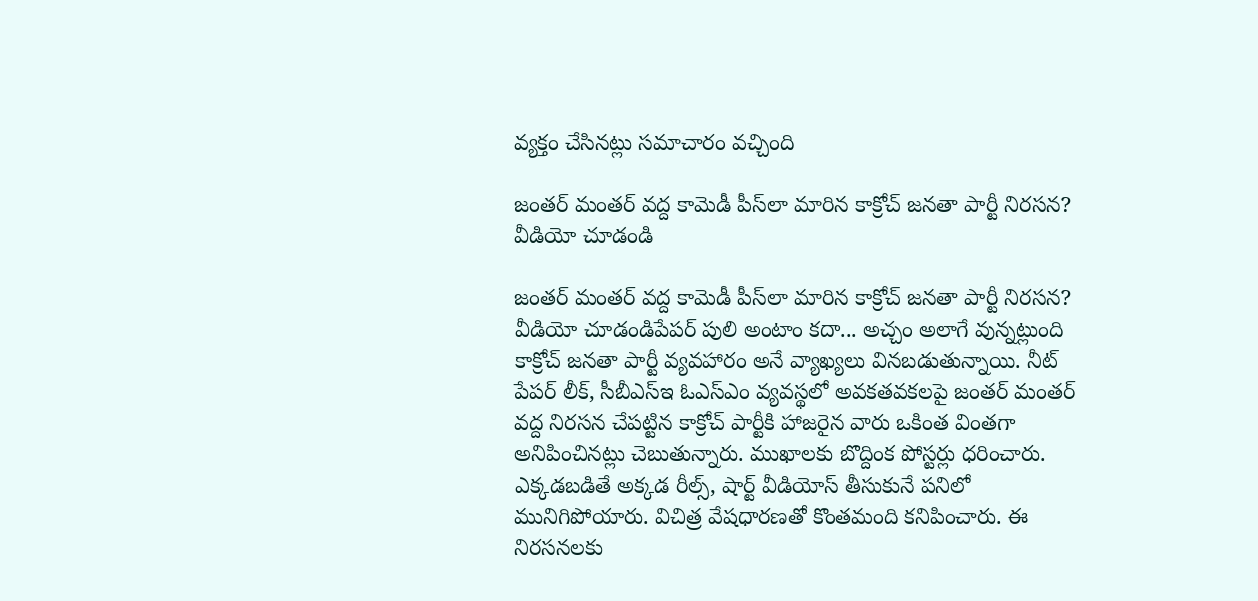వ్యక్తం చేసినట్లు సమాచారం వచ్చింది

జంతర్ మంతర్ వద్ద కామెడీ పీస్‌లా మారిన కాక్రోచ్ జనతా పార్టీ నిరసన? వీడియో చూడండి

జంతర్ మంతర్ వద్ద కామెడీ పీస్‌లా మారిన కాక్రోచ్ జనతా పార్టీ నిరసన? వీడియో చూడండిపేపర్ పులి అంటాం కదా... అచ్చం అలాగే వున్నట్లుంది కాక్రోచ్ జనతా పార్టీ వ్యవహారం అనే వ్యాఖ్యలు వినబడుతున్నాయి. నీట్ పేపర్ లీక్, సీబీఎస్ఇ ఓఎస్ఎం వ్యవస్థలో అవకతవకలపై జంతర్ మంతర్ వద్ద నిరసన చేపట్టిన కాక్రోచ్ పార్టీకి హాజరైన వారు ఒకింత వింతగా అనిపించినట్లు చెబుతున్నారు. ముఖాలకు బొద్దింక పోస్టర్లు ధరించారు. ఎక్కడబడితే అక్కడ రీల్స్, షార్ట్ వీడియోస్ తీసుకునే పనిలో మునిగిపోయారు. విచిత్ర వేషధారణతో కొంతమంది కనిపించారు. ఈ నిరసనలకు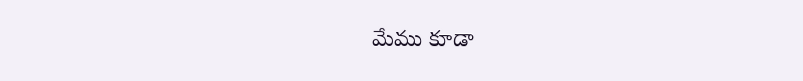మేము కూడా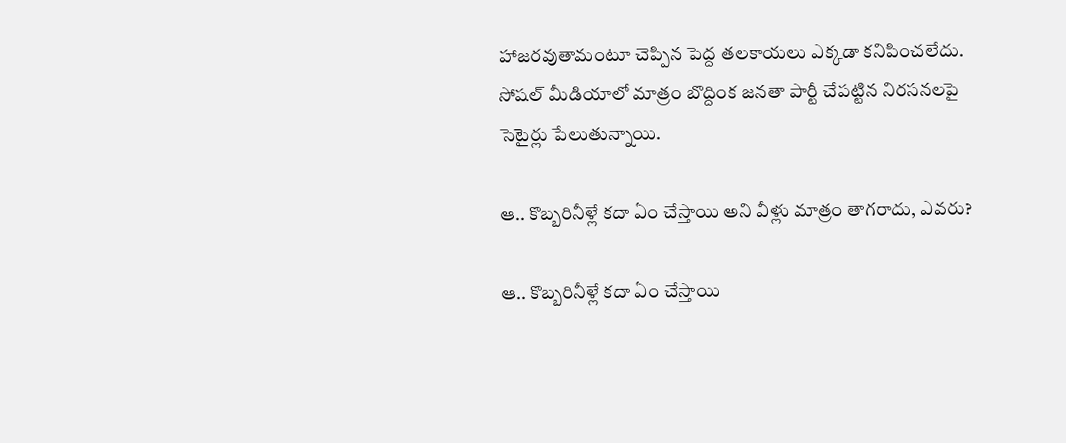హాజరవుతామంటూ చెప్పిన పెద్ద తలకాయలు ఎక్కడా కనిపించలేదు. సోషల్ మీడియాలో మాత్రం బొద్దింక జనతా పార్టీ చేపట్టిన నిరసనలపై సెటైర్లు పేలుతున్నాయి.

ఆ.. కొబ్బరినీళ్లే కదా ఏం చేస్తాయి అని వీళ్లు మాత్రం తాగరాదు, ఎవరు?

ఆ.. కొబ్బరినీళ్లే కదా ఏం చేస్తాయి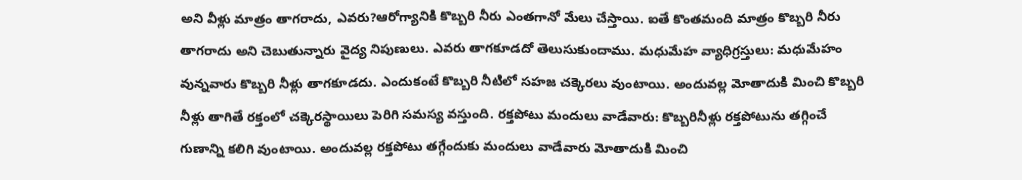అని వీళ్లు మాత్రం తాగరాదు, ఎవరు?ఆరోగ్యానికి కొబ్బరి నీరు ఎంతగానో మేలు చేస్తాయి. ఐతే కొంతమంది మాత్రం కొబ్బరి నీరు తాగరాదు అని చెబుతున్నారు వైద్య నిపుణులు. ఎవరు తాగకూడదో తెలుసుకుందాము. మధుమేహ వ్యాధిగ్రస్తులు: మధుమేహం వున్నవారు కొబ్బరి నీళ్లు తాగకూడదు. ఎందుకంటే కొబ్బరి నీటిలో సహజ చక్కెరలు వుంటాయి. అందువల్ల మోతాదుకి మించి కొబ్బరి నీళ్లు తాగితే రక్తంలో చక్కెరస్థాయిలు పెరిగి సమస్య వస్తుంది. రక్తపోటు మందులు వాడేవారు: కొబ్బరినీళ్లు రక్తపోటును తగ్గించే గుణాన్ని కలిగి వుంటాయి. అందువల్ల రక్తపోటు తగ్గేందుకు మందులు వాడేవారు మోతాదుకి మించి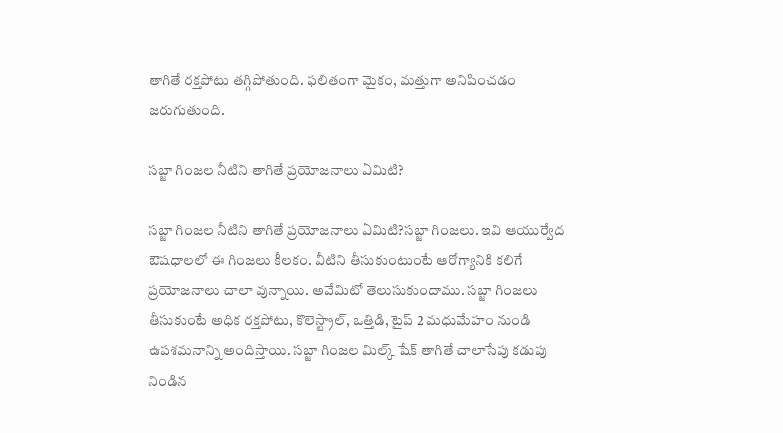తాగితే రక్తపోటు తగ్గిపోతుంది. ఫలితంగా మైకం, మత్తుగా అనిపించడం జరుగుతుంది.

సబ్జా గింజల నీటిని తాగితే ప్రయోజనాలు ఏమిటి?

సబ్జా గింజల నీటిని తాగితే ప్రయోజనాలు ఏమిటి?సబ్జా గింజలు. ఇవి ఆయుర్వేద ఔషధాలలో ఈ గింజలు కీలకం. వీటిని తీసుకుంటుంటే ఆరోగ్యానికి కలిగే ప్రయోజనాలు చాలా వున్నాయి. అవేమిటో తెలుసుకుందాము. సబ్జా గింజలు తీసుకుంటే అధిక రక్తపోటు, కొలెస్ట్రాల్, ఒత్తిడి, టైప్ 2 మధుమేహం నుండి ఉపశమనాన్ని అందిస్తాయి. సబ్జా గింజల మిల్క్ షేక్ తాగితే చాలాసేపు కడుపు నిండిన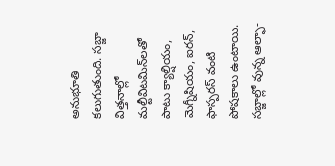అనుభూతి కలుగుతుంది. సబ్జా విత్తనాల్లో మల్టీవిటమిన్‌లతో పాటు క్యాల్షియం, మెగ్నీషియం, ఐరన్, ఫాస్పరస్ వంటి పోషకాలు ఉంటాయి. సబ్జాల్లో వున్న ఆల్ఫా-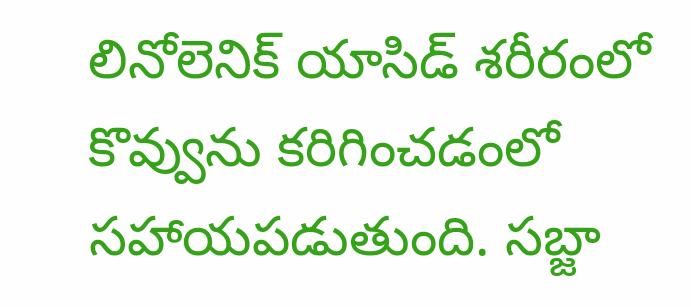లినోలెనిక్ యాసిడ్‌ శరీరంలో కొవ్వును కరిగించడంలో సహాయపడుతుంది. సబ్జా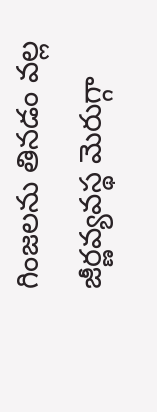గింజలను తినడం వల్ల జీర్ణవ్యవస్థ మెరుగ్గా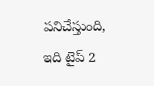పనిచేస్తుంది, ఇది టైప్ 2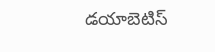డయాబెటిస్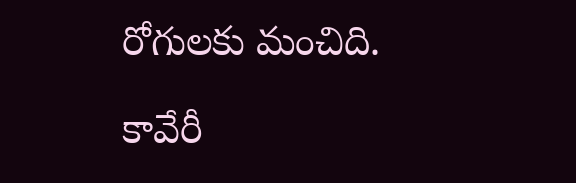రోగులకు మంచిది.

కావేరీ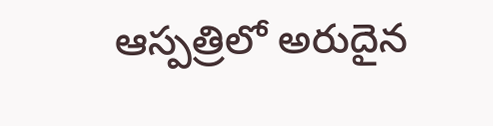ఆస్పత్రిలో అరుదైన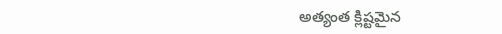అత్యంత క్లిష్టమైన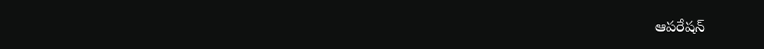ఆపరేషన్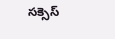సక్సెస్